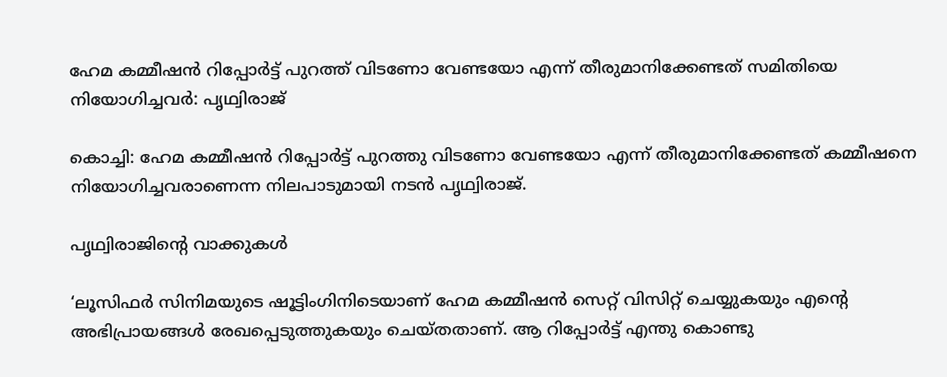ഹേമ കമ്മീഷന്‍ റിപ്പോര്‍ട്ട് പുറത്ത് വിടണോ വേണ്ടയോ എന്ന് തീരുമാനിക്കേണ്ടത് സമിതിയെ നിയോഗിച്ചവര്‍: പൃഥ്വിരാജ്‌

കൊച്ചി: ഹേമ കമ്മീഷന്‍ റിപ്പോര്‍ട്ട് പുറത്തു വിടണോ വേണ്ടയോ എന്ന് തീരുമാനിക്കേണ്ടത് കമ്മീഷനെ നിയോഗിച്ചവരാണെന്ന നിലപാടുമായി നടന്‍ പൃഥ്വിരാജ്.

പൃഥ്വിരാജിന്റെ വാക്കുകള്‍

‘ലൂസിഫര്‍ സിനിമയുടെ ഷൂട്ടിംഗിനിടെയാണ് ഹേമ കമ്മീഷന്‍ സെറ്റ് വിസിറ്റ് ചെയ്യുകയും എന്റെ അഭിപ്രായങ്ങള്‍ രേഖപ്പെടുത്തുകയും ചെയ്തതാണ്. ആ റിപ്പോര്‍ട്ട് എന്തു കൊണ്ടു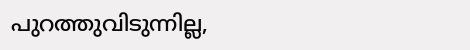പുറത്തുവിടുന്നില്ല,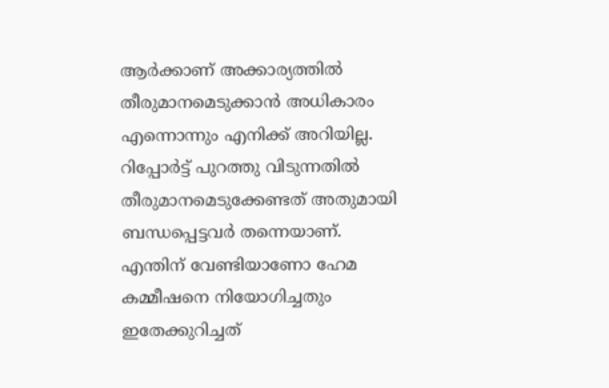ആര്‍ക്കാണ് അക്കാര്യത്തില്‍ തീരുമാനമെടുക്കാന്‍ അധികാരം എന്നൊന്നും എനിക്ക് അറിയില്ല. റിപ്പോര്‍ട്ട് പുറത്തു വിടുന്നതില്‍ തീരുമാനമെടുക്കേണ്ടത് അതുമായി ബന്ധപ്പെട്ടവര്‍ തന്നെയാണ്. എന്തിന് വേണ്ടിയാണോ ഹേമ കമ്മീഷനെ നിയോഗിച്ചതും ഇതേക്കുറിച്ചത്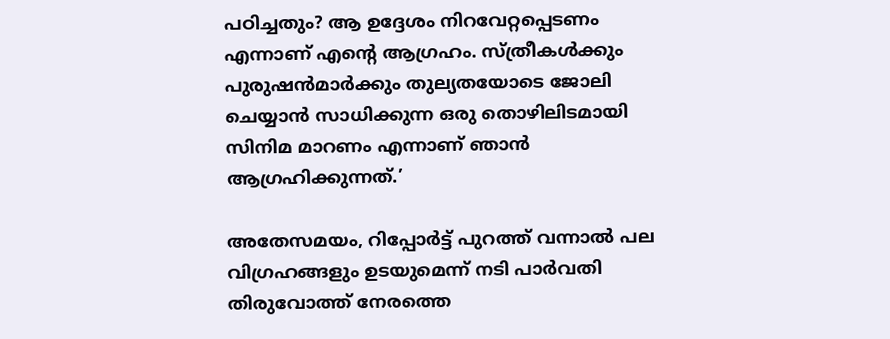പഠിച്ചതും? ആ ഉദ്ദേശം നിറവേറ്റപ്പെടണം എന്നാണ് എന്റെ ആഗ്രഹം. സ്ത്രീകള്‍ക്കും പുരുഷന്‍മാര്‍ക്കും തുല്യതയോടെ ജോലി ചെയ്യാന്‍ സാധിക്കുന്ന ഒരു തൊഴിലിടമായി സിനിമ മാറണം എന്നാണ് ഞാന്‍ ആഗ്രഹിക്കുന്നത്.’

അതേസമയം, റിപ്പോര്‍ട്ട് പുറത്ത് വന്നാല്‍ പല വിഗ്രഹങ്ങളും ഉടയുമെന്ന് നടി പാര്‍വതി തിരുവോത്ത് നേരത്തെ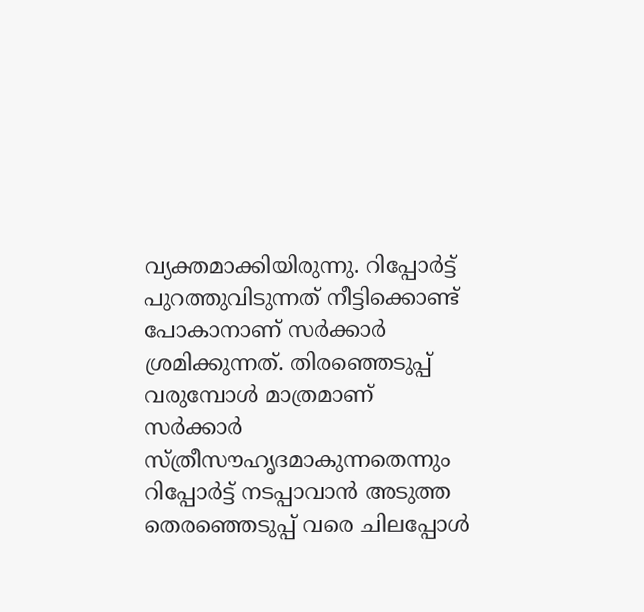വ്യക്തമാക്കിയിരുന്നു. റിപ്പോര്‍ട്ട് പുറത്തുവിടുന്നത് നീട്ടിക്കൊണ്ട് പോകാനാണ് സര്‍ക്കാര്‍ ശ്രമിക്കുന്നത്. തിരഞ്ഞെടുപ്പ് വരുമ്പോള്‍ മാത്രമാണ് സര്‍ക്കാര്‍ സ്ത്രീസൗഹൃദമാകുന്നതെന്നും റിപ്പോര്‍ട്ട് നടപ്പാവാന്‍ അടുത്ത തെരഞ്ഞെടുപ്പ് വരെ ചിലപ്പോള്‍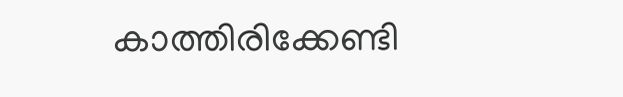കാത്തിരിക്കേണ്ടി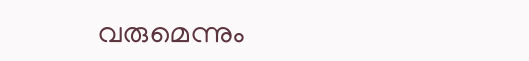വരുമെന്നും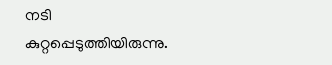നടി കുറ്റപ്പെടുത്തിയിരുന്നു.